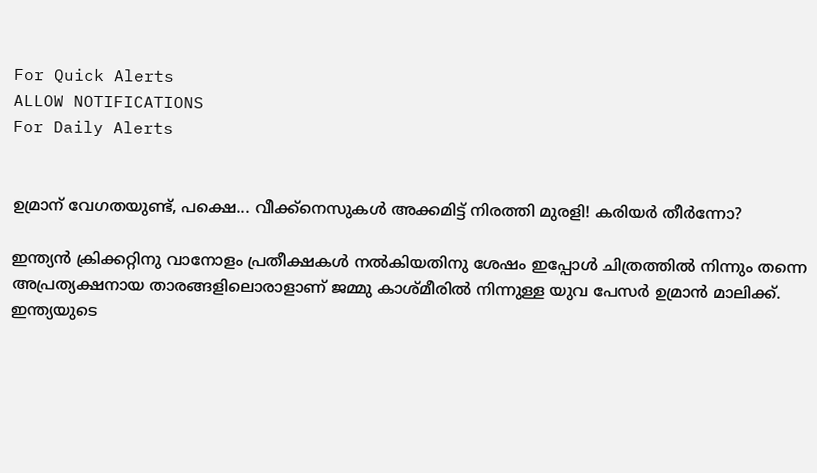For Quick Alerts
ALLOW NOTIFICATIONS
For Daily Alerts


ഉമ്രാന് വേഗതയുണ്ട്, പക്ഷെ... വീക്ക്‌നെസുകള്‍ അക്കമിട്ട് നിരത്തി മുരളി! കരിയര്‍ തീര്‍ന്നോ?

ഇന്ത്യന്‍ ക്രിക്കറ്റിനു വാനോളം പ്രതീക്ഷകള്‍ നല്‍കിയതിനു ശേഷം ഇപ്പോള്‍ ചിത്രത്തില്‍ നിന്നും തന്നെ അപ്രത്യക്ഷനായ താരങ്ങളിലൊരാളാണ് ജമ്മു കാശ്മീരില്‍ നിന്നുള്ള യുവ പേസര്‍ ഉമ്രാന്‍ മാലിക്ക്. ഇന്ത്യയുടെ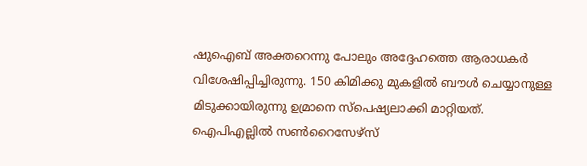ഷുഐബ് അക്തറെന്നു പോലും അദ്ദേഹത്തെ ആരാധകര്‍ വിശേഷിപ്പിച്ചിരുന്നു. 150 കിമിക്കു മുകളില്‍ ബൗള്‍ ചെയ്യാനുള്ള മിടുക്കായിരുന്നു ഉമ്രാനെ സ്‌പെഷ്യലാക്കി മാറ്റിയത്. ഐപിഎല്ലില്‍ സണ്‍റൈസേഴ്‌സ്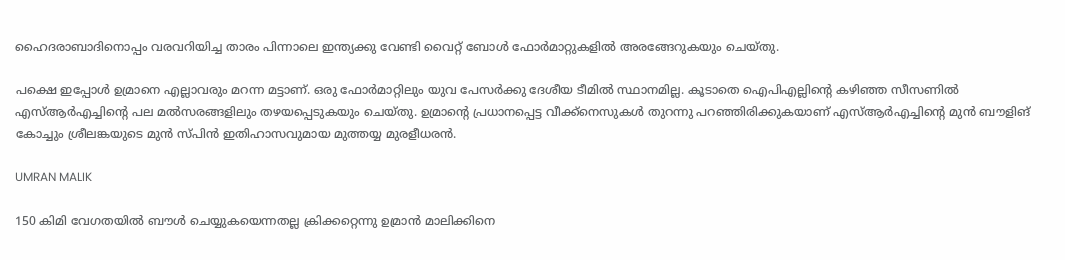ഹൈദരാബാദിനൊപ്പം വരവറിയിച്ച താരം പിന്നാലെ ഇന്ത്യക്കു വേണ്ടി വൈറ്റ് ബോള്‍ ഫോര്‍മാറ്റുകളില്‍ അരങ്ങേറുകയും ചെയ്തു.

പക്ഷെ ഇപ്പോള്‍ ഉമ്രാനെ എല്ലാവരും മറന്ന മട്ടാണ്. ഒരു ഫോര്‍മാറ്റിലും യുവ പേസര്‍ക്കു ദേശീയ ടീമില്‍ സ്ഥാനമില്ല. കൂടാതെ ഐപിഎല്ലിന്റെ കഴിഞ്ഞ സീസണില്‍ എസ്ആര്‍എച്ചിന്റെ പല മല്‍സരങ്ങളിലും തഴയപ്പെടുകയും ചെയ്തു. ഉമ്രാന്റെ പ്രധാനപ്പെട്ട വീക്ക്‌നെസുകള്‍ തുറന്നു പറഞ്ഞിരിക്കുകയാണ് എസ്ആര്‍എച്ചിന്റെ മുന്‍ ബൗളിങ് കോച്ചും ശ്രീലങ്കയുടെ മുന്‍ സ്പിന്‍ ഇതിഹാസവുമായ മുത്തയ്യ മുരളീധരന്‍.

UMRAN MALIK

150 കിമി വേഗതയില്‍ ബൗള്‍ ചെയ്യുകയെന്നതല്ല ക്രിക്കറ്റെന്നു ഉമ്രാന്‍ മാലിക്കിനെ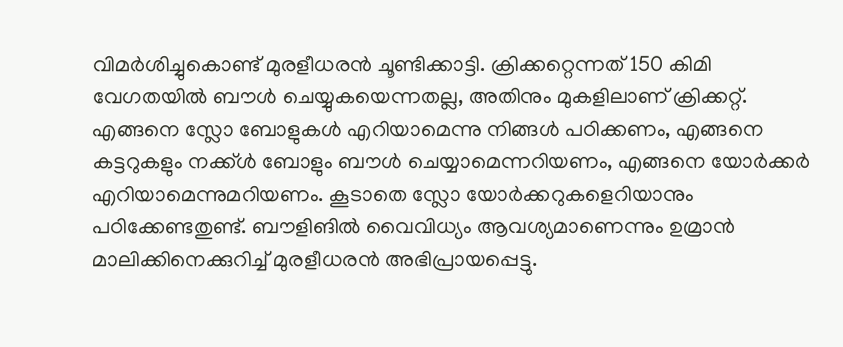വിമര്‍ശിച്ചുകൊണ്ട് മുരളീധരന്‍ ചൂണ്ടിക്കാട്ടി. ക്രിക്കറ്റെന്നത് 150 കിമി വേഗതയില്‍ ബൗള്‍ ചെയ്യുകയെന്നതല്ല, അതിനും മുകളിലാണ് ക്രിക്കറ്റ്. എങ്ങനെ സ്ലോ ബോളുകള്‍ എറിയാമെന്നു നിങ്ങള്‍ പഠിക്കണം, എങ്ങനെ കട്ടറുകളും നക്ക്ള്‍ ബോളും ബൗള്‍ ചെയ്യാമെന്നറിയണം, എങ്ങനെ യോര്‍ക്കര്‍ എറിയാമെന്നുമറിയണം. കൂടാതെ സ്ലോ യോര്‍ക്കറുകളെറിയാനും പഠിക്കേണ്ടതുണ്ട്. ബൗളിങില്‍ വൈവിധ്യം ആവശ്യമാണെന്നും ഉമ്രാന്‍ മാലിക്കിനെക്കുറിച്ച് മുരളീധരന്‍ അഭിപ്രായപ്പെട്ടു.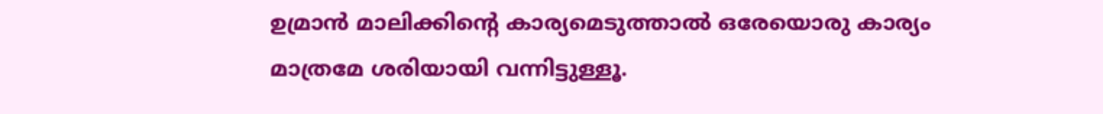ഉമ്രാന്‍ മാലിക്കിന്റെ കാര്യമെടുത്താല്‍ ഒരേയൊരു കാര്യം മാത്രമേ ശരിയായി വന്നിട്ടുള്ളൂ.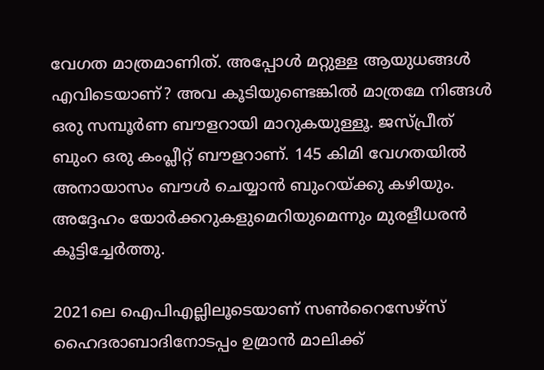വേഗത മാത്രമാണിത്. അപ്പോള്‍ മറ്റുള്ള ആയുധങ്ങള്‍ എവിടെയാണ്? അവ കൂടിയുണ്ടെങ്കില്‍ മാത്രമേ നിങ്ങള്‍ ഒരു സമ്പൂര്‍ണ ബൗളറായി മാറുകയുള്ളൂ. ജസ്പ്രീത് ബുംറ ഒരു കംപ്ലീറ്റ് ബൗളറാണ്. 145 കിമി വേഗതയില്‍ അനായാസം ബൗള്‍ ചെയ്യാന്‍ ബുംറയ്ക്കു കഴിയും. അദ്ദേഹം യോര്‍ക്കറുകളുമെറിയുമെന്നും മുരളീധരന്‍ കൂട്ടിച്ചേര്‍ത്തു.

2021ലെ ഐപിഎല്ലിലൂടെയാണ് സണ്‍റൈസേഴ്‌സ് ഹൈദരാബാദിനോടപ്പം ഉമ്രാന്‍ മാലിക്ക്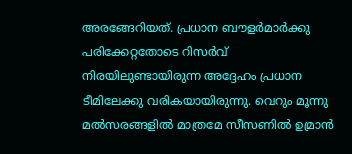അരങ്ങേറിയത്. പ്രധാന ബൗളര്‍മാര്‍ക്കു പരിക്കേറ്റതോടെ റിസര്‍വ് നിരയിലുണ്ടായിരുന്ന അദ്ദേഹം പ്രധാന ടീമിലേക്കു വരികയായിരുന്നു. വെറും മൂന്നു മല്‍സരങ്ങളില്‍ മാത്രമേ സീസണില്‍ ഉമ്രാന്‍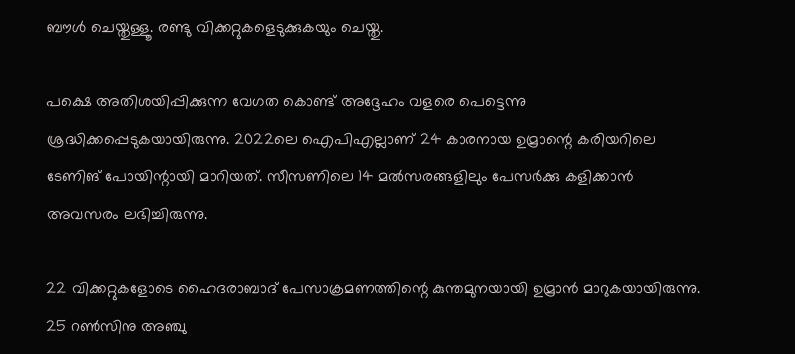ബൗള്‍ ചെയ്തുള്ളൂ. രണ്ടു വിക്കറ്റുകളെടുക്കുകയും ചെയ്തു.

പക്ഷെ അതിശയിപ്പിക്കുന്ന വേഗത കൊണ്ട് അദ്ദേഹം വളരെ പെട്ടെന്നു ശ്രദ്ധിക്കപ്പെടുകയായിരുന്നു. 2022ലെ ഐപിഎല്ലാണ് 24 കാരനായ ഉമ്രാന്റെ കരിയറിലെ ടേണിങ് പോയിന്റായി മാറിയത്. സീസണിലെ 14 മല്‍സരങ്ങളിലും പേസര്‍ക്കു കളിക്കാന്‍ അവസരം ലഭിച്ചിരുന്നു.

22 വിക്കറ്റുകളോടെ ഹൈദരാബാദ് പേസാക്രമണത്തിന്റെ കുന്തമുനയായി ഉമ്രാന്‍ മാറുകയായിരുന്നു. 25 റണ്‍സിനു അഞ്ചു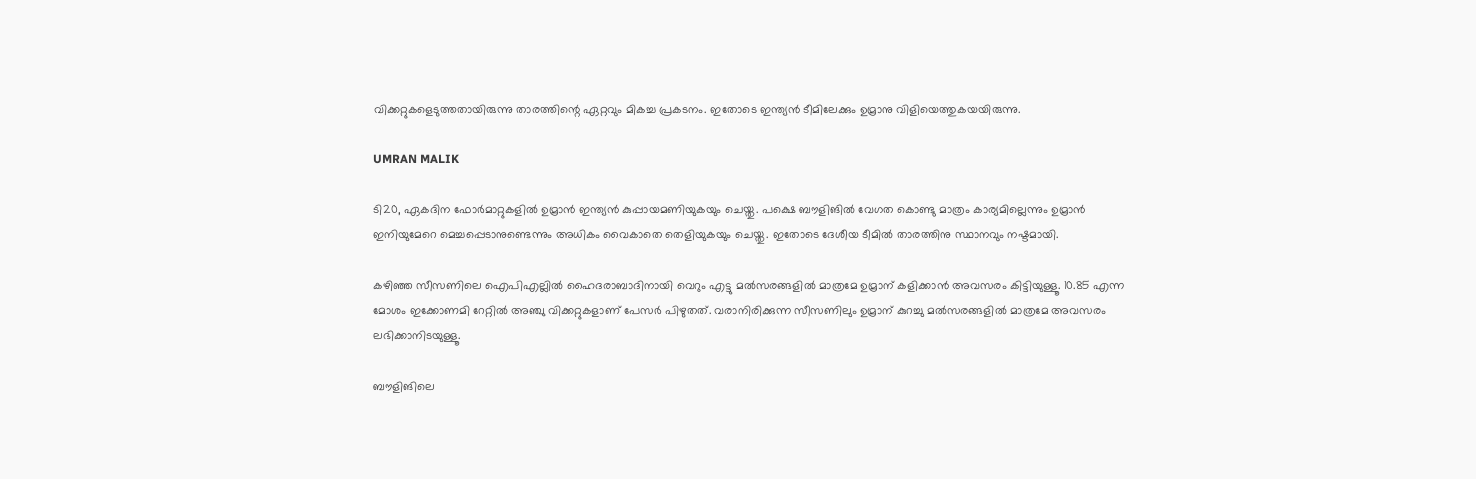വിക്കറ്റുകളെടുത്തതായിരുന്നു താരത്തിന്റെ ഏറ്റവും മികച്ച പ്രകടനം. ഇതോടെ ഇന്ത്യന്‍ ടീമിലേക്കും ഉമ്രാനു വിളിയെത്തുകയയിരുന്നു.

UMRAN MALIK

ടി20, ഏകദിന ഫോര്‍മാറ്റുകളില്‍ ഉമ്രാന്‍ ഇന്ത്യന്‍ കുപ്പായമണിയുകയും ചെയ്തു. പക്ഷെ ബൗളിങില്‍ വേഗത കൊണ്ടു മാത്രം കാര്യമില്ലെന്നും ഉമ്രാന്‍ ഇനിയുമേറെ മെച്ചപ്പെടാനുണ്ടെന്നും അധികം വൈകാതെ തെളിയുകയും ചെയ്തു. ഇതോടെ ദേശീയ ടീമില്‍ താരത്തിനു സ്ഥാനവും നഷ്ടമായി.

കഴിഞ്ഞ സീസണിലെ ഐപിഎല്ലില്‍ ഹൈദരാബാദിനായി വെറും എട്ടു മല്‍സരങ്ങളില്‍ മാത്രമേ ഉമ്രാന് കളിക്കാന്‍ അവസരം കിട്ടിയുള്ളൂ. 10.85 എന്ന മോശം ഇക്കോണമി റേറ്റില്‍ അഞ്ചു വിക്കറ്റുകളാണ് പേസര്‍ പിഴുതത്. വരാനിരിക്കുന്ന സീസണിലും ഉമ്രാന് കുറച്ചു മല്‍സരങ്ങളില്‍ മാത്രമേ അവസരം ലഭിക്കാനിടയുള്ളൂ.

ബൗളിങിലെ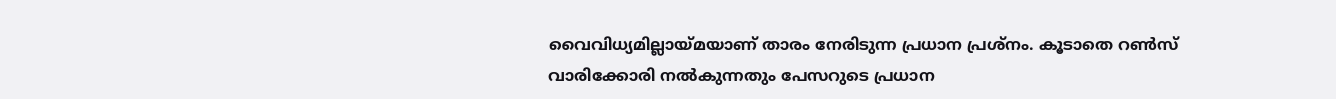വൈവിധ്യമില്ലായ്മയാണ് താരം നേരിടുന്ന പ്രധാന പ്രശ്‌നം. കൂടാതെ റണ്‍സ് വാരിക്കോരി നല്‍കുന്നതും പേസറുടെ പ്രധാന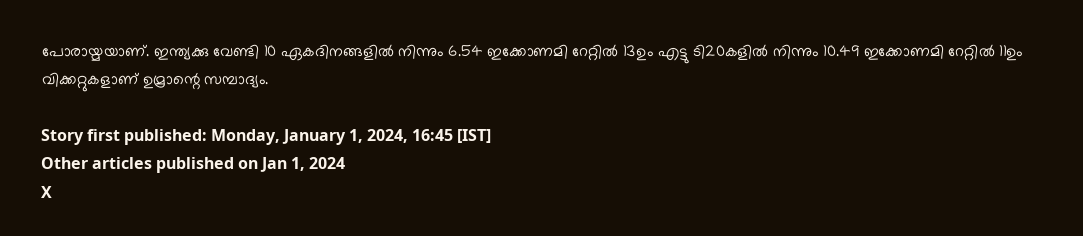പോരായ്മയാണ്. ഇന്ത്യക്കു വേണ്ടി 10 ഏകദിനങ്ങളില്‍ നിന്നും 6.54 ഇക്കോണമി റേറ്റില്‍ 13ഉം എട്ടു ടി20കളില്‍ നിന്നും 10.49 ഇക്കോണമി റേറ്റില്‍ 11ഉം വിക്കറ്റുകളാണ് ഉമ്രാന്റെ സമ്പാദ്യം.

Story first published: Monday, January 1, 2024, 16:45 [IST]
Other articles published on Jan 1, 2024
X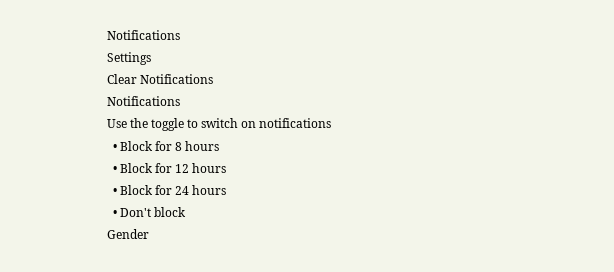Notifications
Settings
Clear Notifications
Notifications
Use the toggle to switch on notifications
  • Block for 8 hours
  • Block for 12 hours
  • Block for 24 hours
  • Don't block
Gender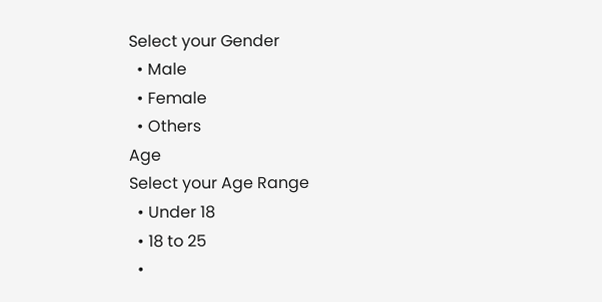Select your Gender
  • Male
  • Female
  • Others
Age
Select your Age Range
  • Under 18
  • 18 to 25
  •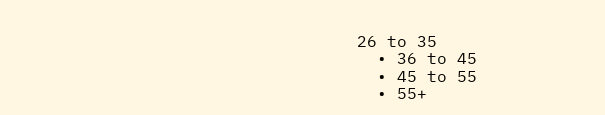26 to 35
  • 36 to 45
  • 45 to 55
  • 55+